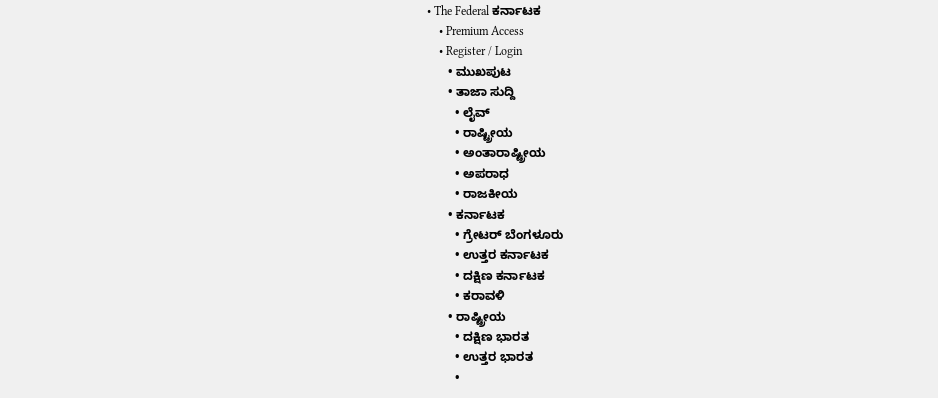• The Federal ಕರ್ನಾಟಕ
    • Premium Access
    • Register / Login
      • ಮುಖಪುಟ
      • ತಾಜಾ ಸುದ್ದಿ
        • ಲೈವ್‌
        • ರಾಷ್ಟ್ರೀಯ
        • ಅಂತಾರಾಷ್ಟ್ರೀಯ
        • ಅಪರಾಧ
        • ರಾಜಕೀಯ
      • ಕರ್ನಾಟಕ
        • ಗ್ರೇಟರ್ ಬೆಂಗಳೂರು
        • ಉತ್ತರ ಕರ್ನಾಟಕ
        • ದಕ್ಷಿಣ ಕರ್ನಾಟಕ
        • ಕರಾವಳಿ
      • ರಾಷ್ಟ್ರೀಯ
        • ದಕ್ಷಿಣ ಭಾರತ
        • ಉತ್ತರ ಭಾರತ
        •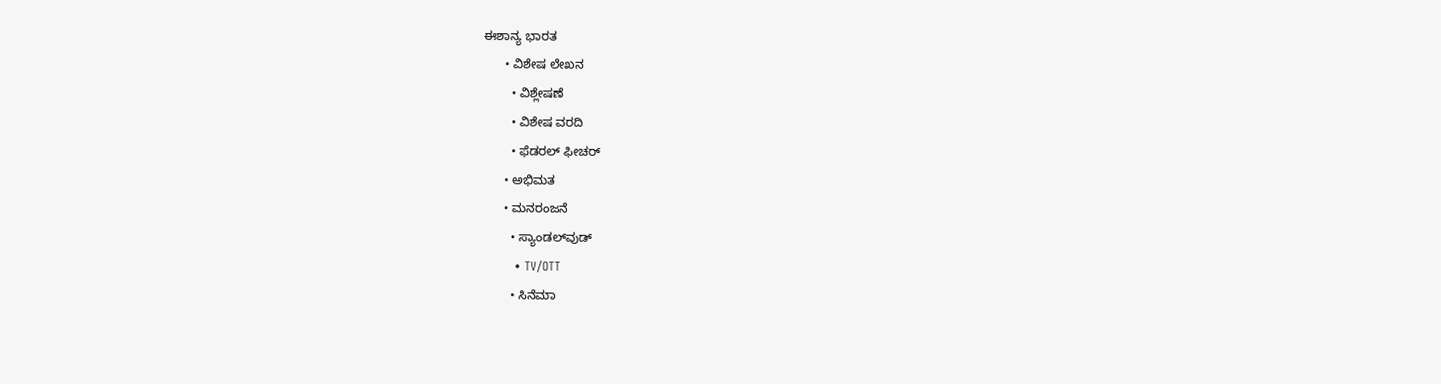ಈಶಾನ್ಯ ಭಾರತ
      • ವಿಶೇಷ ಲೇಖನ
        • ವಿಶ್ಲೇಷಣೆ
        • ವಿಶೇಷ ವರದಿ
        • ಫೆಡರಲ್ ಫೀಚರ್
      • ಅಭಿಮತ
      • ಮನರಂಜನೆ
        • ಸ್ಯಾಂಡಲ್‌ವುಡ್
        • TV/OTT
        • ಸಿನೆಮಾ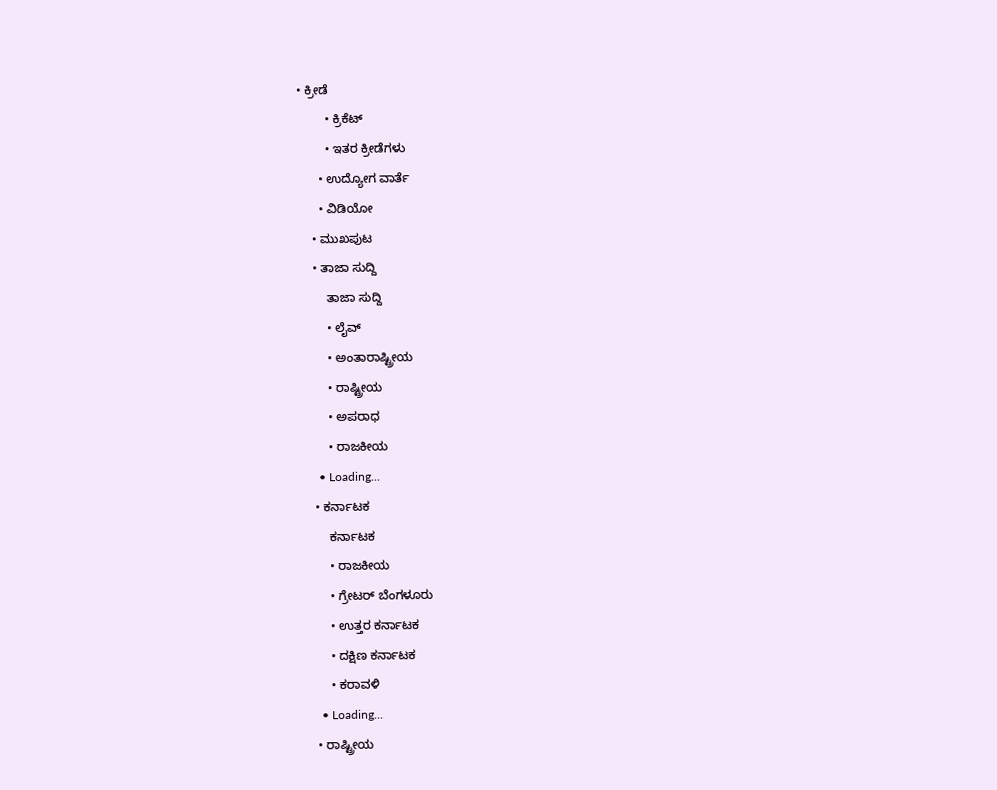• ಕ್ರೀಡೆ
        • ಕ್ರಿಕೆಟ್
        • ಇತರ ಕ್ರೀಡೆಗಳು
      • ಉದ್ಯೋಗ ವಾರ್ತೆ
      • ವಿಡಿಯೋ
    • ಮುಖಪುಟ
    • ತಾಜಾ ಸುದ್ದಿ
        ತಾಜಾ ಸುದ್ದಿ
        • ಲೈವ್‌
        • ಅಂತಾರಾಷ್ಟ್ರೀಯ
        • ರಾಷ್ಟ್ರೀಯ
        • ಅಪರಾಧ
        • ರಾಜಕೀಯ
      • Loading...
    • ಕರ್ನಾಟಕ
        ಕರ್ನಾಟಕ
        • ರಾಜಕೀಯ
        • ಗ್ರೇಟರ್ ಬೆಂಗಳೂರು
        • ಉತ್ತರ ಕರ್ನಾಟಕ
        • ದಕ್ಷಿಣ ಕರ್ನಾಟಕ
        • ಕರಾವಳಿ
      • Loading...
    • ರಾಷ್ಟ್ರೀಯ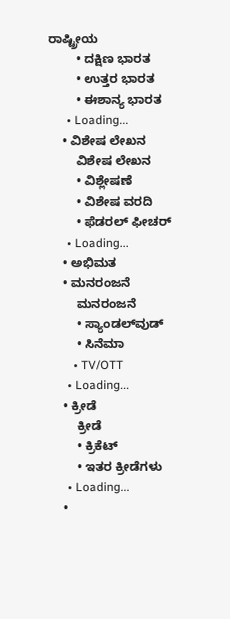ರಾಷ್ಟ್ರೀಯ
        • ದಕ್ಷಿಣ ಭಾರತ
        • ಉತ್ತರ ಭಾರತ
        • ಈಶಾನ್ಯ ಭಾರತ
      • Loading...
    • ವಿಶೇಷ ಲೇಖನ
        ವಿಶೇಷ ಲೇಖನ
        • ವಿಶ್ಲೇಷಣೆ
        • ವಿಶೇಷ ವರದಿ
        • ಫೆಡರಲ್ ಫೀಚರ್
      • Loading...
    • ಅಭಿಮತ
    • ಮನರಂಜನೆ
        ಮನರಂಜನೆ
        • ಸ್ಯಾಂಡಲ್‌ವುಡ್
        • ಸಿನೆಮಾ
        • TV/OTT
      • Loading...
    • ಕ್ರೀಡೆ
        ಕ್ರೀಡೆ
        • ಕ್ರಿಕೆಟ್
        • ಇತರ ಕ್ರೀಡೆಗಳು
      • Loading...
    •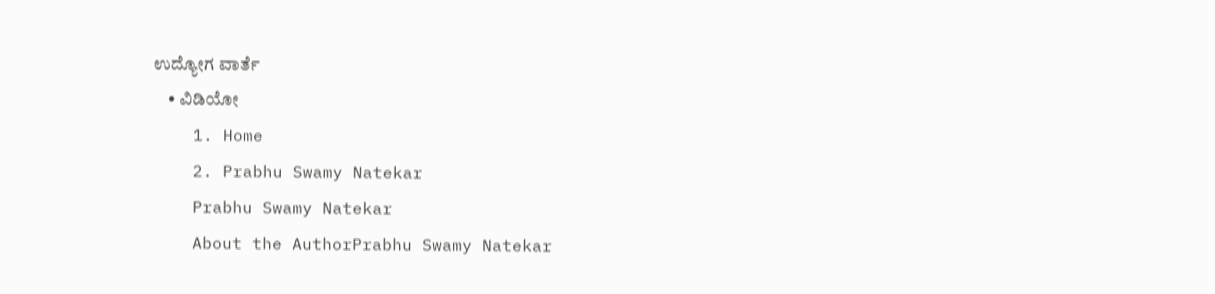ಉದ್ಯೋಗ ವಾರ್ತೆ
    • ವಿಡಿಯೋ
    1. Home
    2. Prabhu Swamy Natekar
    Prabhu Swamy Natekar
    About the AuthorPrabhu Swamy Natekar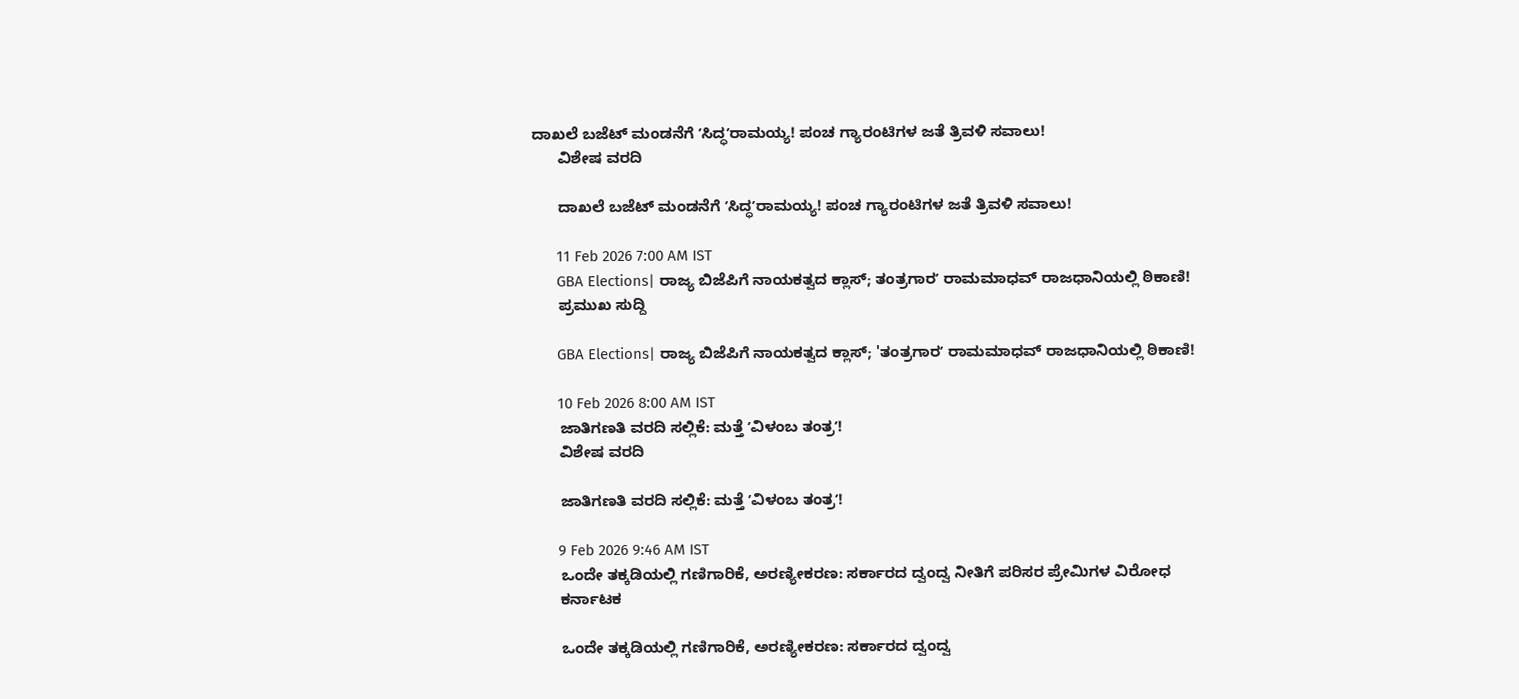ದಾಖಲೆ ಬಜೆಟ್‌ ಮಂಡನೆಗೆ ʼಸಿದ್ಧʼರಾಮಯ್ಯ! ಪಂಚ ಗ್ಯಾರಂಟಿಗಳ ಜತೆ ತ್ರಿವಳಿ ಸವಾಲು!
      ವಿಶೇಷ ವರದಿ

      ದಾಖಲೆ ಬಜೆಟ್‌ ಮಂಡನೆಗೆ ʼಸಿದ್ಧʼರಾಮಯ್ಯ! ಪಂಚ ಗ್ಯಾರಂಟಿಗಳ ಜತೆ ತ್ರಿವಳಿ ಸವಾಲು!

      11 Feb 2026 7:00 AM IST
      GBA Elections| ರಾಜ್ಯ ಬಿಜೆಪಿಗೆ ನಾಯಕತ್ವದ ಕ್ಲಾಸ್; ತಂತ್ರಗಾರʼ ರಾಮಮಾಧವ್‌ ರಾಜಧಾನಿಯಲ್ಲಿ ಠಿಕಾಣಿ!
      ಪ್ರಮುಖ ಸುದ್ದಿ

      GBA Elections| ರಾಜ್ಯ ಬಿಜೆಪಿಗೆ ನಾಯಕತ್ವದ ಕ್ಲಾಸ್; 'ತಂತ್ರಗಾರʼ ರಾಮಮಾಧವ್‌ ರಾಜಧಾನಿಯಲ್ಲಿ ಠಿಕಾಣಿ!

      10 Feb 2026 8:00 AM IST
      ಜಾತಿಗಣತಿ ವರದಿ ಸಲ್ಲಿಕೆ: ಮತ್ತೆ ʼವಿಳಂಬ ತಂತ್ರʼ!
      ವಿಶೇಷ ವರದಿ

      ಜಾತಿಗಣತಿ ವರದಿ ಸಲ್ಲಿಕೆ: ಮತ್ತೆ ʼವಿಳಂಬ ತಂತ್ರʼ!

      9 Feb 2026 9:46 AM IST
      ಒಂದೇ ತಕ್ಕಡಿಯಲ್ಲಿ ಗಣಿಗಾರಿಕೆ, ಅರಣ್ಯೀಕರಣ: ಸರ್ಕಾರದ ದ್ವಂದ್ವ ನೀತಿಗೆ ಪರಿಸರ ಪ್ರೇಮಿಗಳ ವಿರೋಧ
      ಕರ್ನಾಟಕ

      ಒಂದೇ ತಕ್ಕಡಿಯಲ್ಲಿ ಗಣಿಗಾರಿಕೆ, ಅರಣ್ಯೀಕರಣ: ಸರ್ಕಾರದ ದ್ವಂದ್ವ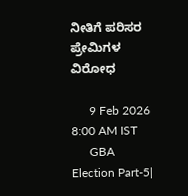ನೀತಿಗೆ ಪರಿಸರ ಪ್ರೇಮಿಗಳ ವಿರೋಧ

      9 Feb 2026 8:00 AM IST
      GBA Election Part-5|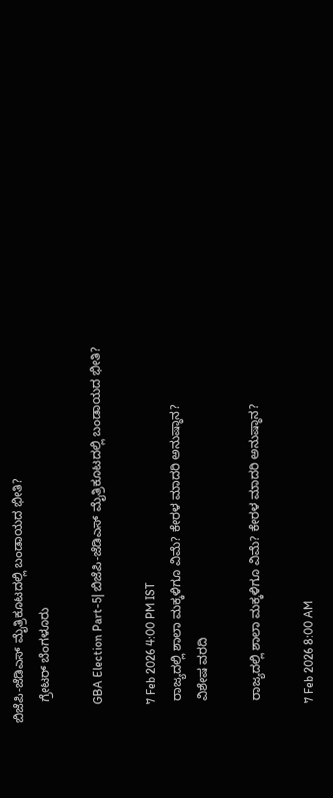ಬಿಜೆಪಿ-ಜೆಡಿಎಸ್‌ ಮೈತ್ರಿಕೂಟದಲ್ಲಿ ಬಂಡಾಯದ ಭೀತಿ?
      ಗ್ರೇಟರ್ ಬೆಂಗಳೂರು

      GBA Election Part-5| ಬಿಜೆಪಿ-ಜೆಡಿಎಸ್‌ ಮೈತ್ರಿಕೂಟದಲ್ಲಿ ಬಂಡಾಯದ ಭೀತಿ?

      7 Feb 2026 4:00 PM IST
      ರಾಜ್ಯದಲ್ಲಿ ಶಾಲಾ ಮಕ್ಕಳಿಗೂ ವಿಮೆ? ಕೇರಳ ಮಾದರಿ ಅನುಷ್ಠಾನ?
      ವಿಶೇಷ ವರದಿ

      ರಾಜ್ಯದಲ್ಲಿ ಶಾಲಾ ಮಕ್ಕಳಿಗೂ ವಿಮೆ? ಕೇರಳ ಮಾದರಿ ಅನುಷ್ಠಾನ?

      7 Feb 2026 8:00 AM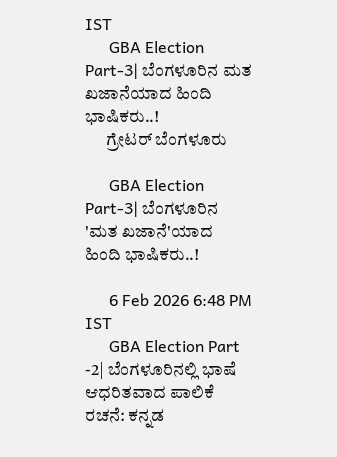IST
      GBA Election Part-3| ಬೆಂಗಳೂರಿನ ಮತ ಖಜಾನೆಯಾದ ಹಿಂದಿ ಭಾಷಿಕರು..!
      ಗ್ರೇಟರ್ ಬೆಂಗಳೂರು

      GBA Election Part-3| ಬೆಂಗಳೂರಿನ 'ಮತ ಖಜಾನೆ'ಯಾದ ಹಿಂದಿ ಭಾಷಿಕರು..!

      6 Feb 2026 6:48 PM IST
      GBA Election Part -2| ಬೆಂಗಳೂರಿನಲ್ಲಿ ಭಾಷೆ ಆಧರಿತವಾದ ಪಾಲಿಕೆ ರಚನೆ: ಕನ್ನಡ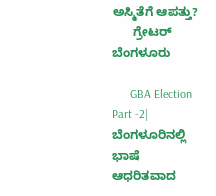ಅಸ್ಮಿತೆಗೆ ಆಪತ್ತು?
      ಗ್ರೇಟರ್ ಬೆಂಗಳೂರು

      GBA Election Part -2| ಬೆಂಗಳೂರಿನಲ್ಲಿ ಭಾಷೆ ಆಧರಿತವಾದ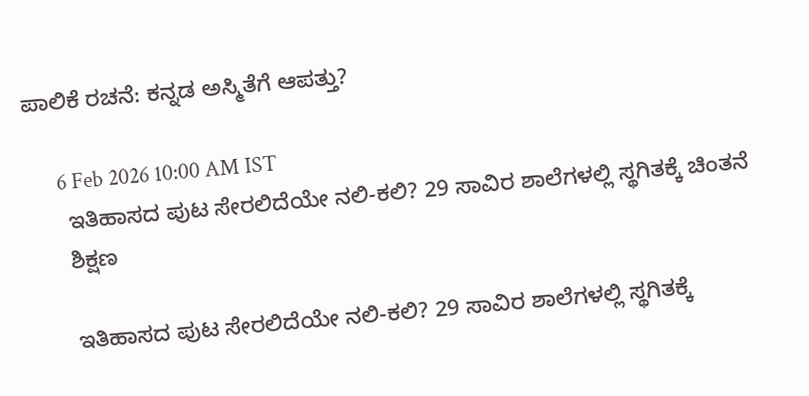ಪಾಲಿಕೆ ರಚನೆ: ಕನ್ನಡ ಅಸ್ಮಿತೆಗೆ ಆಪತ್ತು?

      6 Feb 2026 10:00 AM IST
      ಇತಿಹಾಸದ ಪುಟ ಸೇರಲಿದೆಯೇ ನಲಿ-ಕಲಿ? 29 ಸಾವಿರ ಶಾಲೆಗಳಲ್ಲಿ ಸ್ಥಗಿತಕ್ಕೆ ಚಿಂತನೆ
      ಶಿಕ್ಷಣ

      ಇತಿಹಾಸದ ಪುಟ ಸೇರಲಿದೆಯೇ ನಲಿ-ಕಲಿ? 29 ಸಾವಿರ ಶಾಲೆಗಳಲ್ಲಿ ಸ್ಥಗಿತಕ್ಕೆ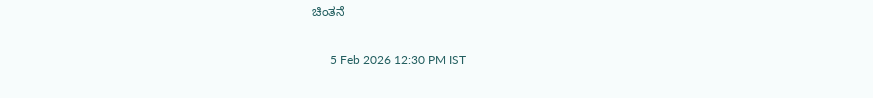ಚಿಂತನೆ

      5 Feb 2026 12:30 PM IST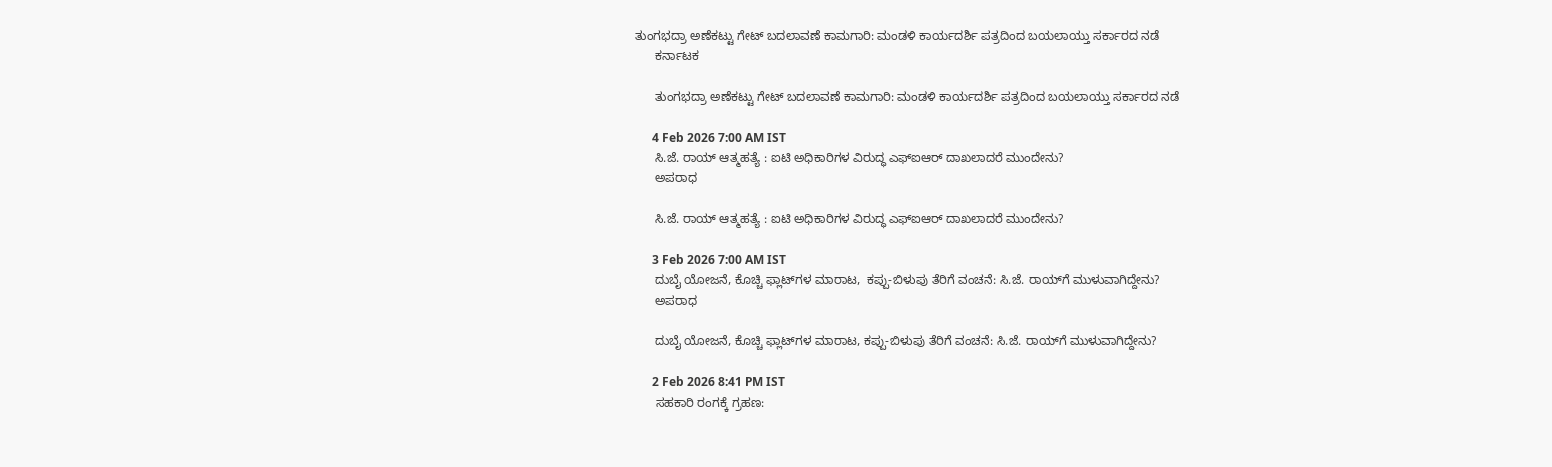ತುಂಗಭದ್ರಾ ಅಣೆಕಟ್ಟು ಗೇಟ್ ಬದಲಾವಣೆ ಕಾಮಗಾರಿ: ಮಂಡಳಿ ಕಾರ್ಯದರ್ಶಿ ಪತ್ರದಿಂದ ಬಯಲಾಯ್ತು ಸರ್ಕಾರದ ನಡೆ
      ಕರ್ನಾಟಕ

      ತುಂಗಭದ್ರಾ ಅಣೆಕಟ್ಟು ಗೇಟ್ ಬದಲಾವಣೆ ಕಾಮಗಾರಿ: ಮಂಡಳಿ ಕಾರ್ಯದರ್ಶಿ ಪತ್ರದಿಂದ ಬಯಲಾಯ್ತು ಸರ್ಕಾರದ ನಡೆ

      4 Feb 2026 7:00 AM IST
      ಸಿ.ಜೆ. ರಾಯ್ ಆತ್ಮಹತ್ಯೆ : ಐಟಿ ಅಧಿಕಾರಿಗಳ ವಿರುದ್ಧ ಎಫ್‌ಐಆರ್ ದಾಖಲಾದರೆ ಮುಂದೇನು?
      ಅಪರಾಧ

      ಸಿ.ಜೆ. ರಾಯ್ ಆತ್ಮಹತ್ಯೆ : ಐಟಿ ಅಧಿಕಾರಿಗಳ ವಿರುದ್ಧ ಎಫ್‌ಐಆರ್ ದಾಖಲಾದರೆ ಮುಂದೇನು?

      3 Feb 2026 7:00 AM IST
      ದುಬೈ ಯೋಜನೆ, ಕೊಚ್ಚಿ ಫ್ಲಾಟ್‌ಗಳ ಮಾರಾಟ,  ಕಪ್ಪು-ಬಿಳುಪು ತೆರಿಗೆ ವಂಚನೆ: ಸಿ.ಜೆ. ರಾಯ್‌ಗೆ ಮುಳುವಾಗಿದ್ದೇನು?
      ಅಪರಾಧ

      ದುಬೈ ಯೋಜನೆ, ಕೊಚ್ಚಿ ಫ್ಲಾಟ್‌ಗಳ ಮಾರಾಟ, ಕಪ್ಪು-ಬಿಳುಪು ತೆರಿಗೆ ವಂಚನೆ: ಸಿ.ಜೆ. ರಾಯ್‌ಗೆ ಮುಳುವಾಗಿದ್ದೇನು?

      2 Feb 2026 8:41 PM IST
      ಸಹಕಾರಿ ರಂಗಕ್ಕೆ ಗ್ರಹಣ: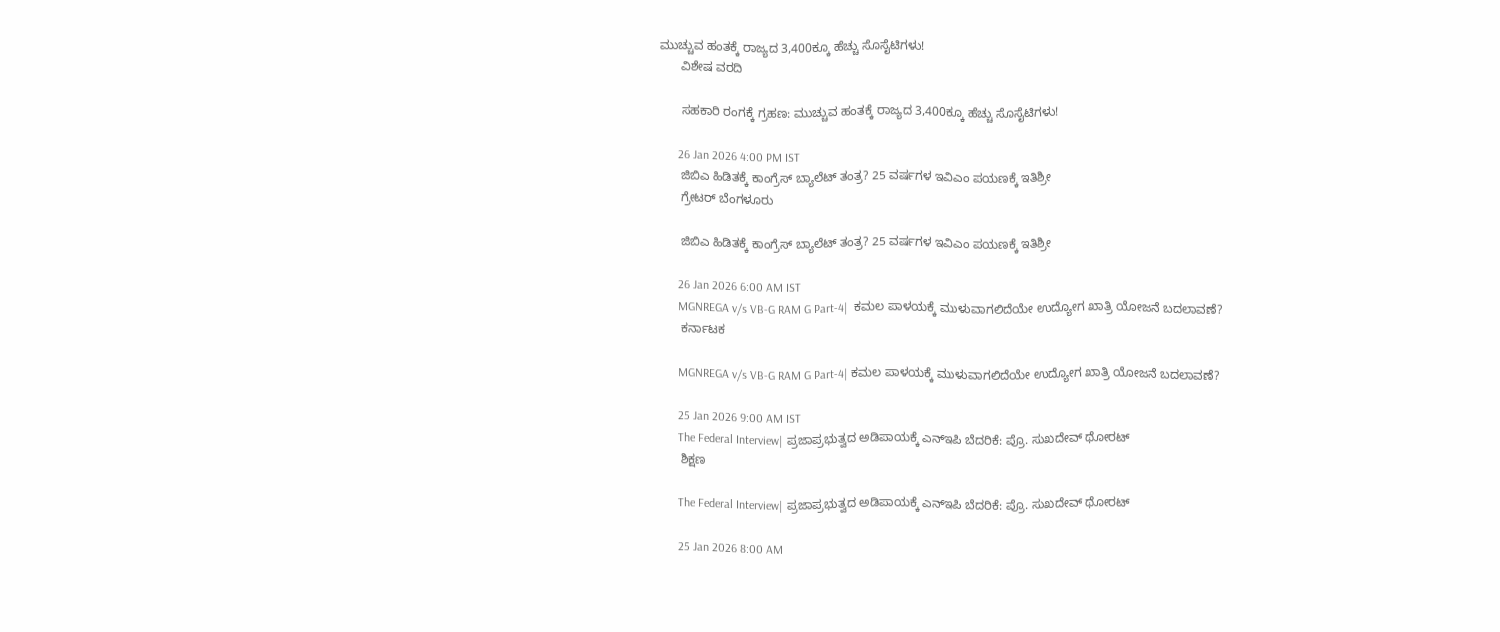ಮುಚ್ಚುವ ಹಂತಕ್ಕೆ ರಾಜ್ಯದ 3,400ಕ್ಕೂ ಹೆಚ್ಚು ಸೊಸೈಟಿಗಳು!
      ವಿಶೇಷ ವರದಿ

      ಸಹಕಾರಿ ರಂಗಕ್ಕೆ ಗ್ರಹಣ: ಮುಚ್ಚುವ ಹಂತಕ್ಕೆ ರಾಜ್ಯದ 3,400ಕ್ಕೂ ಹೆಚ್ಚು ಸೊಸೈಟಿಗಳು!

      26 Jan 2026 4:00 PM IST
      ಜಿಬಿಎ ಹಿಡಿತಕ್ಕೆ ಕಾಂಗ್ರೆಸ್ ಬ್ಯಾಲೆಟ್ ತಂತ್ರ? 25 ವರ್ಷಗಳ ಇವಿಎಂ ಪಯಣಕ್ಕೆ ಇತಿಶ್ರೀ
      ಗ್ರೇಟರ್ ಬೆಂಗಳೂರು

      ಜಿಬಿಎ ಹಿಡಿತಕ್ಕೆ ಕಾಂಗ್ರೆಸ್ ಬ್ಯಾಲೆಟ್ ತಂತ್ರ? 25 ವರ್ಷಗಳ ಇವಿಎಂ ಪಯಣಕ್ಕೆ ಇತಿಶ್ರೀ

      26 Jan 2026 6:00 AM IST
      MGNREGA v/s VB-G RAM G Part-4|  ಕಮಲ ಪಾಳಯಕ್ಕೆ ಮುಳುವಾಗಲಿದೆಯೇ ಉದ್ಯೋಗ ಖಾತ್ರಿ ಯೋಜನೆ ಬದಲಾವಣೆ?
      ಕರ್ನಾಟಕ

      MGNREGA v/s VB-G RAM G Part-4| ಕಮಲ ಪಾಳಯಕ್ಕೆ ಮುಳುವಾಗಲಿದೆಯೇ ಉದ್ಯೋಗ ಖಾತ್ರಿ ಯೋಜನೆ ಬದಲಾವಣೆ?

      25 Jan 2026 9:00 AM IST
      The Federal Interview| ಪ್ರಜಾಪ್ರಭುತ್ವದ ಅಡಿಪಾಯಕ್ಕೆ ಎನ್‌ಇಪಿ ಬೆದರಿಕೆ: ಪ್ರೊ. ಸುಖದೇವ್ ಥೋರಟ್
      ಶಿಕ್ಷಣ

      The Federal Interview| ಪ್ರಜಾಪ್ರಭುತ್ವದ ಅಡಿಪಾಯಕ್ಕೆ ಎನ್‌ಇಪಿ ಬೆದರಿಕೆ: ಪ್ರೊ. ಸುಖದೇವ್ ಥೋರಟ್

      25 Jan 2026 8:00 AM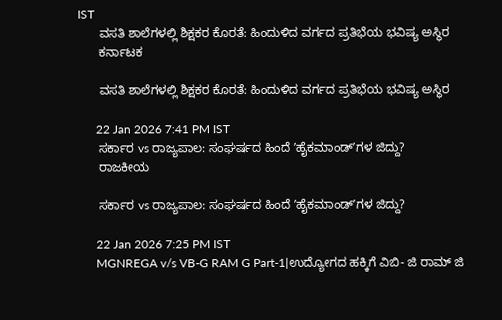IST
      ವಸತಿ ಶಾಲೆಗಳಲ್ಲಿ ಶಿಕ್ಷಕರ ಕೊರತೆ: ಹಿಂದುಳಿದ ವರ್ಗದ ಪ್ರತಿಭೆಯ ಭವಿಷ್ಯ ಅಸ್ಥಿರ
      ಕರ್ನಾಟಕ

      ವಸತಿ ಶಾಲೆಗಳಲ್ಲಿ ಶಿಕ್ಷಕರ ಕೊರತೆ: ಹಿಂದುಳಿದ ವರ್ಗದ ಪ್ರತಿಭೆಯ ಭವಿಷ್ಯ ಅಸ್ಥಿರ

      22 Jan 2026 7:41 PM IST
      ಸರ್ಕಾರ vs ರಾಜ್ಯಪಾಲ: ಸಂಘರ್ಷದ ಹಿಂದೆ ʼಹೈಕಮಾಂಡ್‌ʼಗಳ ಜಿದ್ದು?
      ರಾಜಕೀಯ

      ಸರ್ಕಾರ vs ರಾಜ್ಯಪಾಲ: ಸಂಘರ್ಷದ ಹಿಂದೆ ʼಹೈಕಮಾಂಡ್‌ʼಗಳ ಜಿದ್ದು?

      22 Jan 2026 7:25 PM IST
      MGNREGA v/s VB-G RAM G Part-1|ಉದ್ಯೋಗದ ಹಕ್ಕಿಗೆ ವಿಬಿ- ಜಿ ರಾಮ್ ಜಿ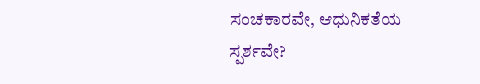ಸಂಚಕಾರವೇ, ಆಧುನಿಕತೆಯ ಸ್ಪರ್ಶವೇ?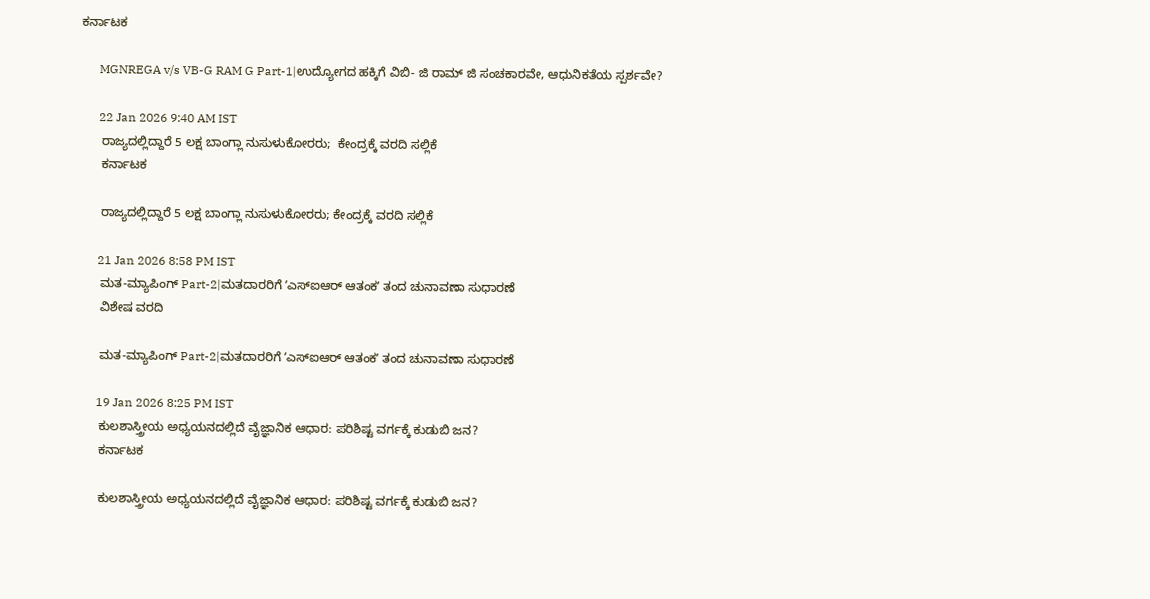ಕರ್ನಾಟಕ

      MGNREGA v/s VB-G RAM G Part-1|ಉದ್ಯೋಗದ ಹಕ್ಕಿಗೆ ವಿಬಿ- ಜಿ ರಾಮ್ ಜಿ ಸಂಚಕಾರವೇ, ಆಧುನಿಕತೆಯ ಸ್ಪರ್ಶವೇ?

      22 Jan 2026 9:40 AM IST
      ರಾಜ್ಯದಲ್ಲಿದ್ದಾರೆ 5 ಲಕ್ಷ ಬಾಂಗ್ಲಾ ನುಸುಳುಕೋರರು;  ಕೇಂದ್ರಕ್ಕೆ ವರದಿ ಸಲ್ಲಿಕೆ
      ಕರ್ನಾಟಕ

      ರಾಜ್ಯದಲ್ಲಿದ್ದಾರೆ 5 ಲಕ್ಷ ಬಾಂಗ್ಲಾ ನುಸುಳುಕೋರರು; ಕೇಂದ್ರಕ್ಕೆ ವರದಿ ಸಲ್ಲಿಕೆ

      21 Jan 2026 8:58 PM IST
      ಮತ-ಮ್ಯಾಪಿಂಗ್‌ Part-2|ಮತದಾರರಿಗೆ ʼಎಸ್‌ಐಆರ್‌ ಆತಂಕʼ ತಂದ ಚುನಾವಣಾ ಸುಧಾರಣೆ
      ವಿಶೇಷ ವರದಿ

      ಮತ-ಮ್ಯಾಪಿಂಗ್‌ Part-2|ಮತದಾರರಿಗೆ ʼಎಸ್‌ಐಆರ್‌ ಆತಂಕʼ ತಂದ ಚುನಾವಣಾ ಸುಧಾರಣೆ

      19 Jan 2026 8:25 PM IST
      ಕುಲಶಾಸ್ತ್ರೀಯ ಅಧ್ಯಯನದಲ್ಲಿದೆ ವೈಜ್ಞಾನಿಕ ಆಧಾರ: ಪರಿಶಿಷ್ಟ ವರ್ಗಕ್ಕೆ ಕುಡುಬಿ ಜನ?
      ಕರ್ನಾಟಕ

      ಕುಲಶಾಸ್ತ್ರೀಯ ಅಧ್ಯಯನದಲ್ಲಿದೆ ವೈಜ್ಞಾನಿಕ ಆಧಾರ: ಪರಿಶಿಷ್ಟ ವರ್ಗಕ್ಕೆ ಕುಡುಬಿ ಜನ?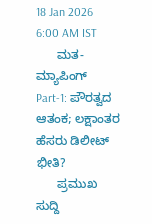18 Jan 2026 6:00 AM IST
      ಮತ-ಮ್ಯಾಪಿಂಗ್‌ Part-1: ಪೌರತ್ವದ ಆತಂಕ; ಲಕ್ಷಾಂತರ ಹೆಸರು ಡಿಲೀಟ್ ಭೀತಿ?
      ಪ್ರಮುಖ ಸುದ್ದಿ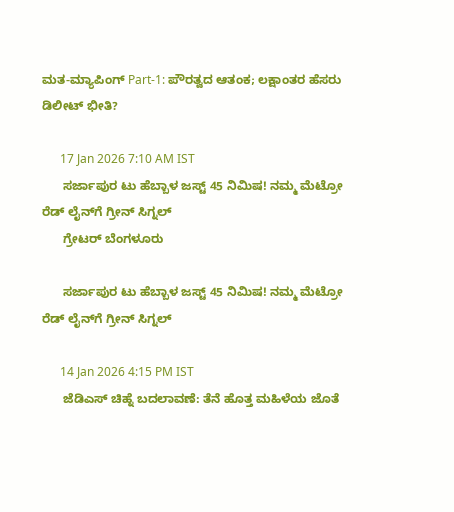ಮತ-ಮ್ಯಾಪಿಂಗ್‌ Part-1: ಪೌರತ್ವದ ಆತಂಕ; ಲಕ್ಷಾಂತರ ಹೆಸರು ಡಿಲೀಟ್ ಭೀತಿ?

      17 Jan 2026 7:10 AM IST
      ಸರ್ಜಾಪುರ ಟು ಹೆಬ್ಬಾಳ ಜಸ್ಟ್ 45 ನಿಮಿಷ! ನಮ್ಮ ಮೆಟ್ರೋ ರೆಡ್ ಲೈನ್‌ಗೆ ಗ್ರೀನ್‌ ಸಿಗ್ನಲ್‌
      ಗ್ರೇಟರ್ ಬೆಂಗಳೂರು

      ಸರ್ಜಾಪುರ ಟು ಹೆಬ್ಬಾಳ ಜಸ್ಟ್ 45 ನಿಮಿಷ! ನಮ್ಮ ಮೆಟ್ರೋ ರೆಡ್ ಲೈನ್‌ಗೆ ಗ್ರೀನ್‌ ಸಿಗ್ನಲ್‌

      14 Jan 2026 4:15 PM IST
      ಜೆಡಿಎಸ್ ಚಿಹ್ನೆ ಬದಲಾವಣೆ: ತೆನೆ ಹೊತ್ತ ಮಹಿಳೆಯ ಜೊತೆ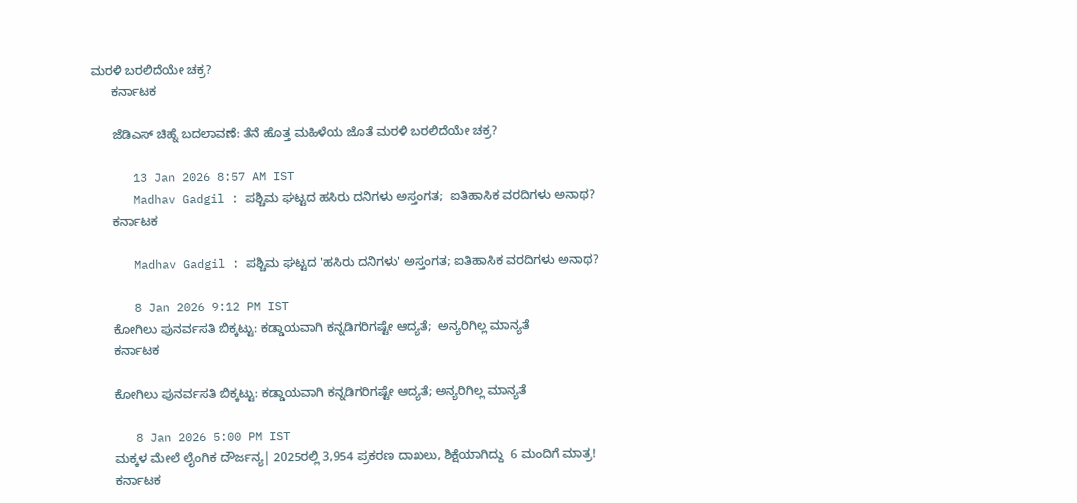ಮರಳಿ ಬರಲಿದೆಯೇ ಚಕ್ರ?
      ಕರ್ನಾಟಕ

      ಜೆಡಿಎಸ್ ಚಿಹ್ನೆ ಬದಲಾವಣೆ: ತೆನೆ ಹೊತ್ತ ಮಹಿಳೆಯ ಜೊತೆ ಮರಳಿ ಬರಲಿದೆಯೇ ಚಕ್ರ?

      13 Jan 2026 8:57 AM IST
      Madhav Gadgil : ಪಶ್ಚಿಮ ಘಟ್ಟದ ಹಸಿರು ದನಿಗಳು ಅಸ್ತಂಗತ;  ಐತಿಹಾಸಿಕ ವರದಿಗಳು ಅನಾಥ?
      ಕರ್ನಾಟಕ

      Madhav Gadgil : ಪಶ್ಚಿಮ ಘಟ್ಟದ 'ಹಸಿರು ದನಿಗಳು' ಅಸ್ತಂಗತ; ಐತಿಹಾಸಿಕ ವರದಿಗಳು ಅನಾಥ?

      8 Jan 2026 9:12 PM IST
      ಕೋಗಿಲು ಪುನರ್ವಸತಿ ಬಿಕ್ಕಟ್ಟು: ಕಡ್ಡಾಯವಾಗಿ ಕನ್ನಡಿಗರಿಗಷ್ಟೇ ಆದ್ಯತೆ;  ಅನ್ಯರಿಗಿಲ್ಲ ಮಾನ್ಯತೆ
      ಕರ್ನಾಟಕ

      ಕೋಗಿಲು ಪುನರ್ವಸತಿ ಬಿಕ್ಕಟ್ಟು: ಕಡ್ಡಾಯವಾಗಿ ಕನ್ನಡಿಗರಿಗಷ್ಟೇ ಆದ್ಯತೆ; ಅನ್ಯರಿಗಿಲ್ಲ ಮಾನ್ಯತೆ

      8 Jan 2026 5:00 PM IST
      ಮಕ್ಕಳ ಮೇಲೆ ಲೈಂಗಿಕ ದೌರ್ಜನ್ಯ| 2025ರಲ್ಲಿ 3,954 ಪ್ರಕರಣ ದಾಖಲು, ಶಿಕ್ಷೆಯಾಗಿದ್ದು  6 ಮಂದಿಗೆ ಮಾತ್ರ!
      ಕರ್ನಾಟಕ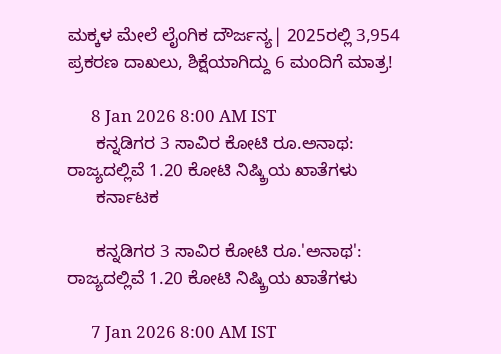ಮಕ್ಕಳ ಮೇಲೆ ಲೈಂಗಿಕ ದೌರ್ಜನ್ಯ| 2025ರಲ್ಲಿ 3,954 ಪ್ರಕರಣ ದಾಖಲು, ಶಿಕ್ಷೆಯಾಗಿದ್ದು 6 ಮಂದಿಗೆ ಮಾತ್ರ!

      8 Jan 2026 8:00 AM IST
      ಕನ್ನಡಿಗರ 3 ಸಾವಿರ ಕೋಟಿ ರೂ.ಅನಾಥ: ರಾಜ್ಯದಲ್ಲಿವೆ 1.20 ಕೋಟಿ ನಿಷ್ಕ್ರಿಯ ಖಾತೆಗಳು
      ಕರ್ನಾಟಕ

      ಕನ್ನಡಿಗರ 3 ಸಾವಿರ ಕೋಟಿ ರೂ.'ಅನಾಥ': ರಾಜ್ಯದಲ್ಲಿವೆ 1.20 ಕೋಟಿ ನಿಷ್ಕ್ರಿಯ ಖಾತೆಗಳು

      7 Jan 2026 8:00 AM IST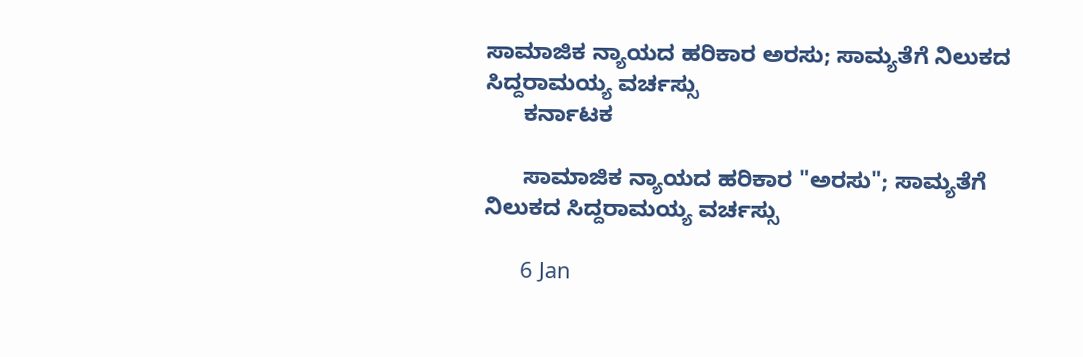ಸಾಮಾಜಿಕ ನ್ಯಾಯದ ಹರಿಕಾರ ಅರಸು; ಸಾಮ್ಯತೆಗೆ ನಿಲುಕದ ಸಿದ್ದರಾಮಯ್ಯ ವರ್ಚಸ್ಸು
      ಕರ್ನಾಟಕ

      ಸಾಮಾಜಿಕ ನ್ಯಾಯದ ಹರಿಕಾರ "ಅರಸು"; ಸಾಮ್ಯತೆಗೆ ನಿಲುಕದ ಸಿದ್ದರಾಮಯ್ಯ ವರ್ಚಸ್ಸು

      6 Jan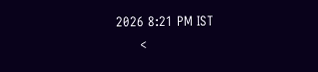2026 8:21 PM IST
      <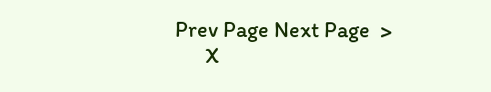Prev Page Next Page  >
      X